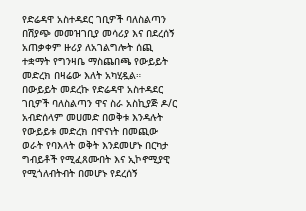የድሬዳዋ አስተዳደር ገቢዎች ባለስልጣን በሽያጭ መመዝገቢያ መሳሪያ እና በደረሰኝ አጠቃቀም ዙሪያ ለአገልግሎት ሰጪ ተቋማት የግንዛቤ ማስጨበጫ የውይይት መድረክ በዛሬው እለት አካሂዷል።
በውይይት መደረኩ የድሬዳዋ አስተዳደር ገቢዎች ባለስልጣን ዋና ስራ አስኪያጅ ዶ/ር አብድሰላም መሀመድ በወቅቱ እንዳሉት የውይይቱ መድረክ በዋናነት በመጪው ወራት የባእላት ወቅት እንደመሆኑ በርካታ ግብይቶች የሚፈጸሙበት እና ኢኮኖሚያዊ የሚጎለብትብት በመሆኑ የደረሰኝ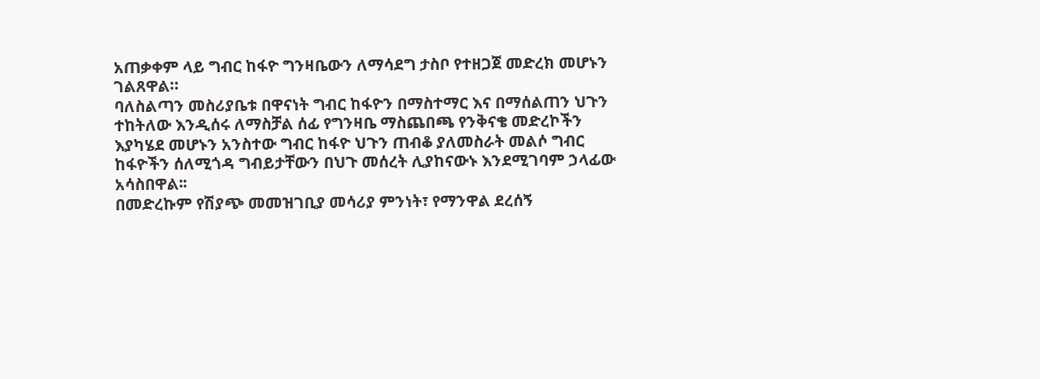አጠቃቀም ላይ ግብር ከፋዮ ግንዛቤውን ለማሳደግ ታስቦ የተዘጋጀ መድረክ መሆኑን ገልጸዋል።
ባለስልጣን መስሪያቤቱ በዋናነት ግብር ከፋዮን በማስተማር እና በማሰልጠን ህጉን ተከትለው እንዲሰሩ ለማስቻል ሰፊ የግንዛቤ ማስጨበጫ የንቅናቄ መድረኮችን እያካሄደ መሆኑን አንስተው ግብር ከፋዮ ህጉን ጠብቆ ያለመስራት መልሶ ግብር ከፋዮችን ሰለሚጎዳ ግብይታቸውን በህጉ መሰረት ሊያከናውኑ እንደሚገባም ኃላፊው አሳስበዋል፡፡
በመድረኩም የሽያጭ መመዝገቢያ መሳሪያ ምንነት፣ የማንዋል ደረሰኝ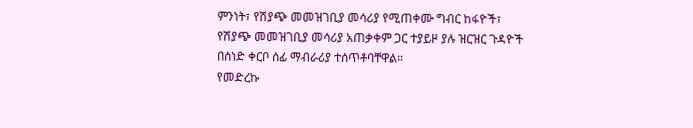ምንነት፣ የሽያጭ መመዝገቢያ መሳሪያ የሚጠቀሙ ግብር ከፋዮች፣ የሽያጭ መመዝገቢያ መሳሪያ አጠቃቀም ጋር ተያይዞ ያሉ ዝርዝር ጉዳዮች በሰነድ ቀርቦ ሰፊ ማብራሪያ ተሰጥቶባቸዋል።
የመድረኩ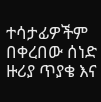ተሳታፊዎችም በቀረበው ሰነድ ዙሪያ ጥያቄ እና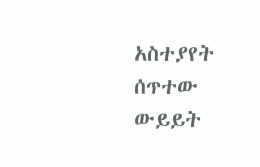አስተያየት ሰጥተው ውይይት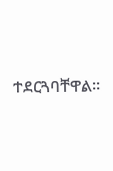ተደርጓባቸዋል።